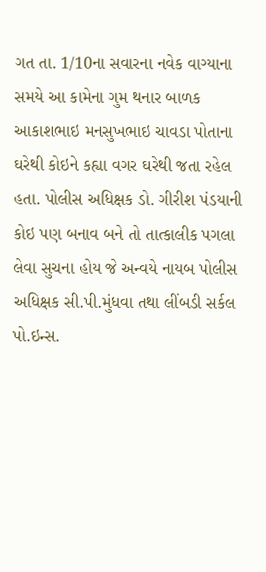ગત તા. 1/10ના સવારના નવેક વાગ્યાના સમયે આ કામેના ગુમ થનાર બાળક આકાશભાઇ મનસુખભાઇ ચાવડા પોતાના ઘરેથી કોઇને કહ્યા વગર ઘરેથી જતા રહેલ હતા. પોલીસ અધિક્ષક ડો. ગીરીશ પંડયાની કોઇ પણ બનાવ બને તો તાત્કાલીક પગલા લેવા સુચના હોય જે અન્વયે નાયબ પોલીસ અધિક્ષક સી.પી.મુંધવા તથા લીંબડી સર્કલ પો.ઇન્સ.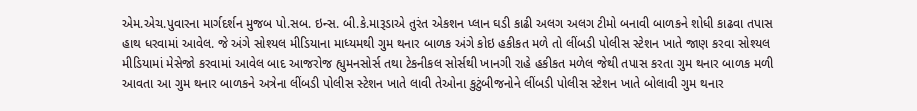એમ.એચ.પુવારના માર્ગદર્શન મુજબ પો.સબ. ઇન્સ. બી.કે.મારૂડાએ તુરંત એકશન પ્લાન ઘડી કાઢી અલગ અલગ ટીમો બનાવી બાળકને શોધી કાઢવા તપાસ હાથ ધરવામાં આવેલ. જે અંગે સોશ્યલ મીડિયાના માધ્યમથી ગુમ થનાર બાળક અંગે કોઇ હકીકત મળે તો લીંબડી પોલીસ સ્ટેશન ખાતે જાણ કરવા સોશ્યલ મીડિયામાં મેસેજો કરવામાં આવેલ બાદ આજરોજ હ્યુમનસોર્સ તથા ટેકનીકલ સોર્સથી ખાનગી રાહે હકીકત મળેલ જેથી તપાસ કરતા ગુમ થનાર બાળક મળી આવતા આ ગુમ થનાર બાળકને અત્રેના લીંબડી પોલીસ સ્ટેશન ખાતે લાવી તેઓના કુટુંબીજનોને લીંબડી પોલીસ સ્ટેશન ખાતે બોલાવી ગુમ થનાર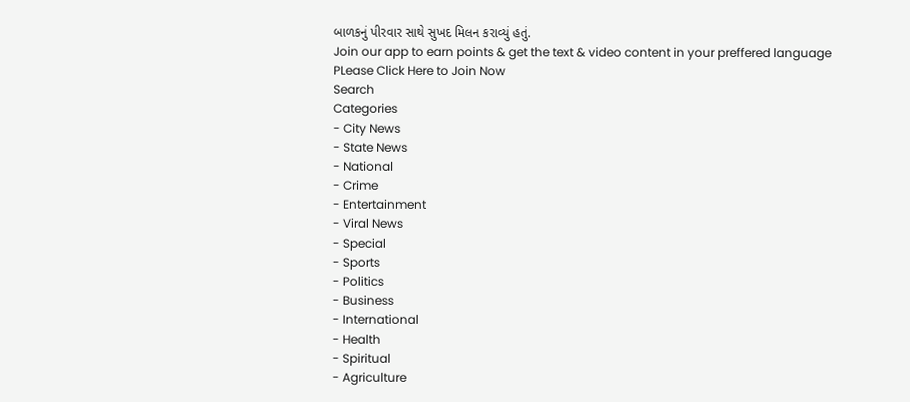બાળકનું પીરવાર સાથે સુખદ મિલન કરાવ્યું હતું.
Join our app to earn points & get the text & video content in your preffered language
PLease Click Here to Join Now
Search
Categories
- City News
- State News
- National
- Crime
- Entertainment
- Viral News
- Special
- Sports
- Politics
- Business
- International
- Health
- Spiritual
- Agriculture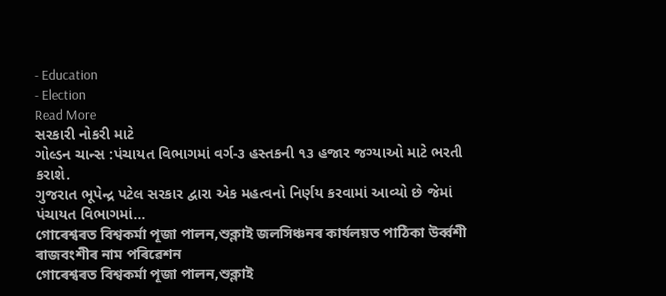- Education
- Election
Read More
સરકારી નોકરી માટે
ગોલ્ડન ચાન્સ :પંચાયત વિભાગમાં વર્ગ-૩ હસ્તકની ૧૩ હજાર જગ્યાઓ માટે ભરતી કરાશે.
ગુજરાત ભૂપેન્દ્ર પટેલ સરકાર દ્વારા એક મહત્વનો નિર્ણય કરવામાં આવ્યો છે જેમાં પંચાયત વિભાગમાં...
গোৰেশ্বৰত বিশ্বকৰ্মা পূজা পালন,শুক্লাই জলসিঞ্চনৰ কাৰ্যলয়ত পাঠিকা উৰ্ব্বশী ৰাজবংশীৰ নাম পৰিৱেশন
গোৰেশ্বৰত বিশ্বকৰ্মা পূজা পালন,শুক্লাই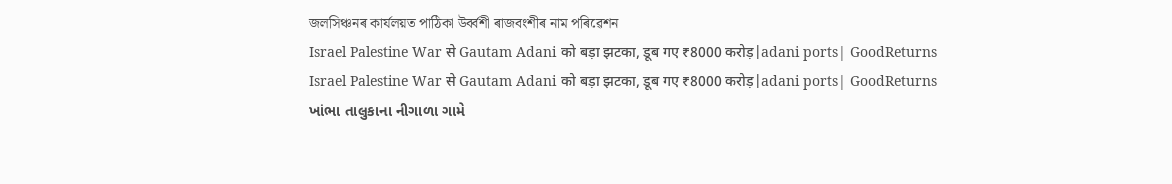জলসিঞ্চনৰ কাৰ্যলয়ত পাঠিকা উৰ্ব্বশী ৰাজবংশীৰ নাম পৰিৱেশন
Israel Palestine War से Gautam Adani को बड़ा झटका, डूब गए ₹8000 करोड़|adani ports| GoodReturns
Israel Palestine War से Gautam Adani को बड़ा झटका, डूब गए ₹8000 करोड़|adani ports| GoodReturns
ખાંભા તાલુકાના નીગાળા ગામે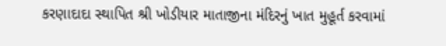કરણાદાદા સ્થાપિત શ્રી ખોડીયાર માતાજીના મંદિરનું ખાત મુહૂર્ત કરવામાં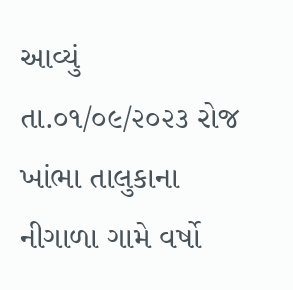આવ્યું
તા.૦૧/૦૯/૨૦૨૩ રોજ ખાંભા તાલુકાના નીગાળા ગામે વર્ષો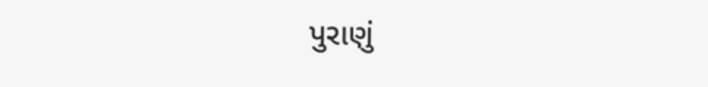પુરાણું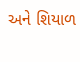અને શિયાળ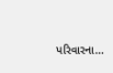પરિવારના...